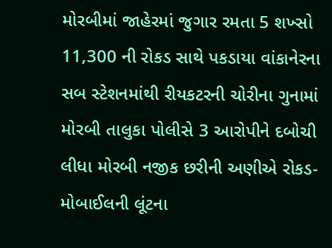મોરબીમાં જાહેરમાં જુગાર રમતા 5 શખ્સો 11,300 ની રોકડ સાથે પકડાયા વાંકાનેરના સબ સ્ટેશનમાંથી રીયકટરની ચોરીના ગુનામાં મોરબી તાલુકા પોલીસે 3 આરોપીને દબોચી લીધા મોરબી નજીક છરીની અણીએ રોકડ-મોબાઈલની લૂંટના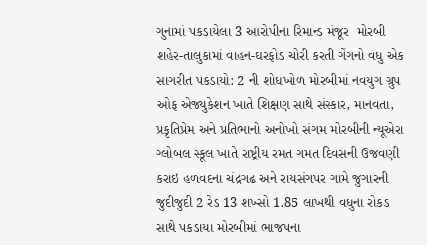ગુનામાં પકડાયેલા 3 આરોપીના રિમાન્ડ મંજૂર  મોરબી શહેર-તાલુકામાં વાહન-ઘરફોડ ચોરી કરતી ગેંગનો વધુ એક સાગરીત પકડાયો: 2 ની શોધખોળ મોરબીમાં નવયુગ ગ્રુપ ઓફ એજ્યુકેશન ખાતે શિક્ષણ સાથે સંસ્કાર, માનવતા, પ્રકૃતિપ્રેમ અને પ્રતિભાનો અનોખો સંગમ મોરબીની ન્યૂએરા ગ્લોબલ સ્કૂલ ખાતે રાષ્ટ્રીય રમત ગમત દિવસની ઉજવણી કરાઇ હળવદના ચંદ્રગઢ અને રાયસંગપર ગામે જુગારની જુદીજુદી 2 રેડ 13 શખ્સો 1.85 લાખથી વધુના રોકડ સાથે પકડાયા મોરબીમાં ભાજપના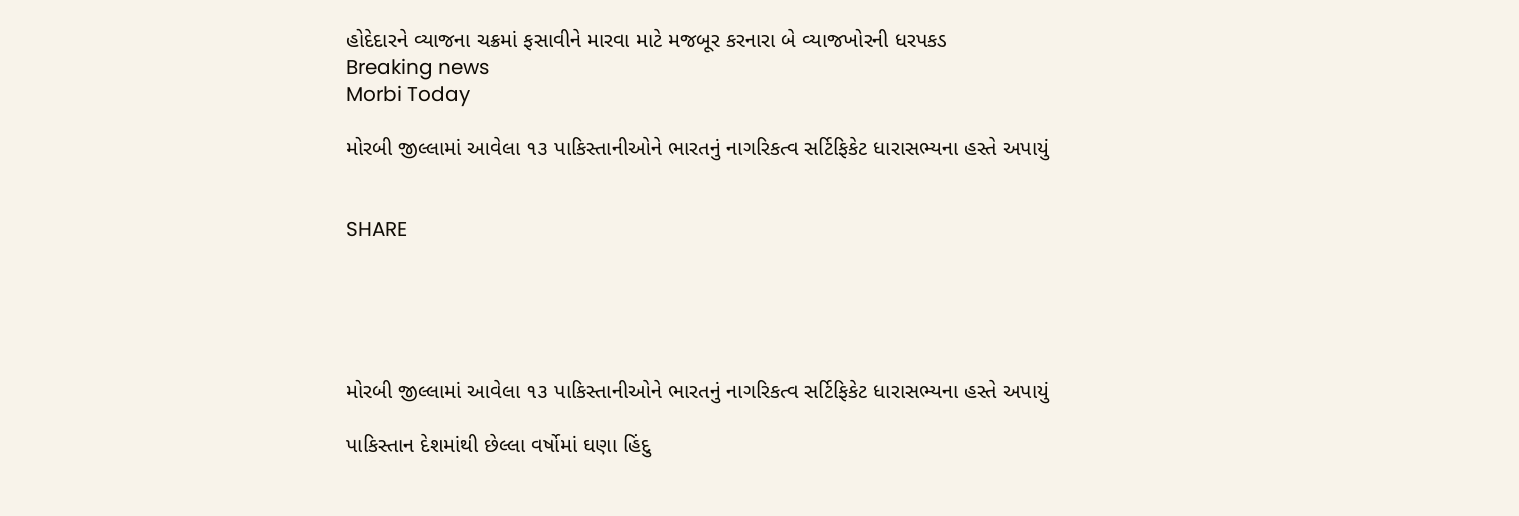હોદેદારને વ્યાજના ચક્રમાં ફસાવીને મારવા માટે મજબૂર કરનારા બે વ્યાજખોરની ધરપકડ
Breaking news
Morbi Today

મોરબી જીલ્લામાં આવેલા ૧૩ પાકિસ્તાનીઓને ભારતનું નાગરિકત્વ સર્ટિફિકેટ ધારાસભ્યના હસ્તે અપાયું


SHARE





મોરબી જીલ્લામાં આવેલા ૧૩ પાકિસ્તાનીઓને ભારતનું નાગરિકત્વ સર્ટિફિકેટ ધારાસભ્યના હસ્તે અપાયું

પાકિસ્તાન દેશમાંથી છેલ્લા વર્ષોમાં ઘણા હિંદુ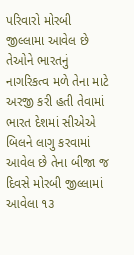પરિવારો મોરબી જીલ્લામા આવેલ છે તેઓને ભારતનું નાગરિકત્વ મળે તેના માટે અરજી કરી હતી તેવામાં ભારત દેશમાં સીએએ બિલને લાગુ કરવામાં આવેલ છે તેના બીજા જ દિવસે મોરબી જીલ્લામાં આવેલા ૧૩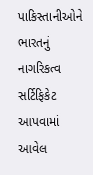પાકિસ્તાનીઓને ભારતનું નાગરિકત્વ સર્ટિફિકેટ આપવામાં આવેલ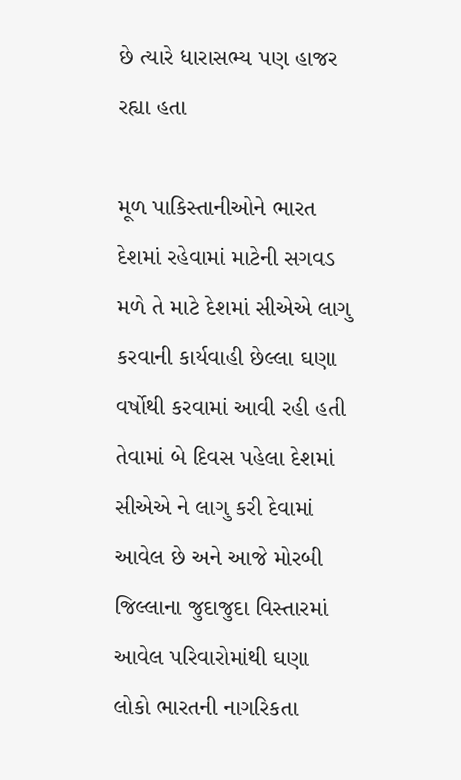છે ત્યારે ધારાસભ્ય પણ હાજર રહ્યા હતા

મૂળ પાકિસ્તાનીઓને ભારત દેશમાં રહેવામાં માટેની સગવડ મળે તે માટે દેશમાં સીએએ લાગુ કરવાની કાર્યવાહી છેલ્લા ઘણા વર્ષોથી કરવામાં આવી રહી હતી તેવામાં બે દિવસ પહેલા દેશમાં સીએએ ને લાગુ કરી દેવામાં આવેલ છે અને આજે મોરબી જિલ્લાના જુદાજુદા વિસ્તારમાં આવેલ પરિવારોમાંથી ઘણા લોકો ભારતની નાગરિકતા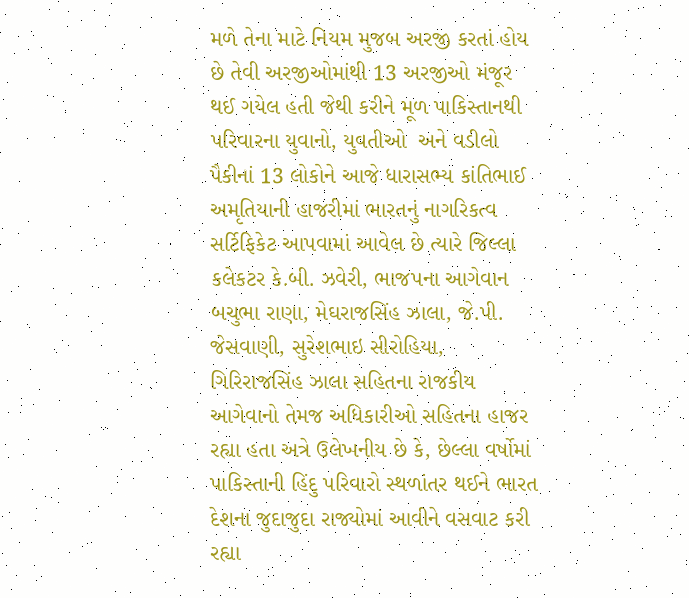મળે તેના માટે નિયમ મુજબ અરજી કરતાં હોય છે તેવી અરજીઓમાંથી 13 અરજીઓ મંજૂર થઈ ગયેલ હતી જેથી કરીને મૂળ પાકિસ્તાનથી પરિવારના યુવાનો, યુવતીઓ  અને વડીલો પૈકીનાં 13 લોકોને આજે ધારાસભ્ય કાંતિભાઈ અમૃતિયાની હાજરીમાં ભારતનું નાગરિકત્વ સર્ટિફિકેટ આપવામાં આવેલ છે ત્યારે જિલ્લા કલેકટર કે.બી. ઝવેરી, ભાજપના આગેવાન બચુભા રાણા, મેઘરાજસિંહ ઝાલા, જે.પી. જેસવાણી, સુરેશભાઇ સીરોહિયા, ગિરિરાજસિંહ ઝાલા સહિતના રાજકીય આગેવાનો તેમજ અધિકારીઓ સહિતના હાજર રહ્યા હતા અત્રે ઉલેખનીય છે કે, છેલ્લા વર્ષોમાં પાકિસ્તાની હિંદુ પરિવારો સ્થળાંતર થઈને ભારત દેશના જુદાજુદા રાજ્યોમાં આવીને વસવાટ કરી રહ્યા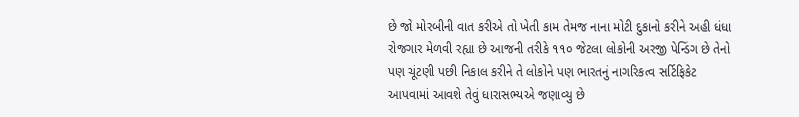છે જો મોરબીની વાત કરીએ તો ખેતી કામ તેમજ નાના મોટી દુકાનો કરીને અહી ધંધા રોજગાર મેળવી રહ્યા છે આજની તરીકે ૧૧૦ જેટલા લોકોની અરજી પેન્ડિંગ છે તેનો પણ ચૂંટણી પછી નિકાલ કરીને તે લોકોને પણ ભારતનું નાગરિકત્વ સર્ટિફિકેટ આપવામાં આવશે તેવું ધારાસભ્યએ જણાવ્યુ છે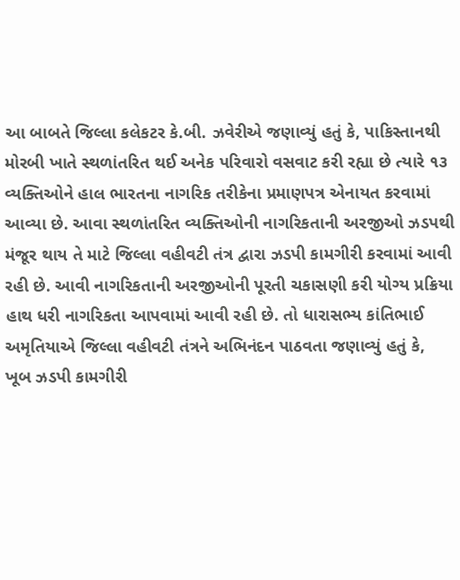આ બાબતે જિલ્લા કલેકટર કે.બી. ઝવેરીએ જણાવ્યું હતું કે, પાકિસ્તાનથી મોરબી ખાતે સ્થળાંતરિત થઈ અનેક પરિવારો વસવાટ કરી રહ્યા છે ત્યારે ૧૩ વ્યક્તિઓને હાલ ભારતના નાગરિક તરીકેના પ્રમાણપત્ર એનાયત કરવામાં આવ્યા છે. આવા સ્થળાંતરિત વ્યક્તિઓની નાગરિકતાની અરજીઓ ઝડપથી મંજૂર થાય તે માટે જિલ્લા વહીવટી તંત્ર દ્વારા ઝડપી કામગીરી કરવામાં આવી રહી છે. આવી નાગરિકતાની અરજીઓની પૂરતી ચકાસણી કરી યોગ્ય પ્રક્રિયા હાથ ધરી નાગરિકતા આપવામાં આવી રહી છે. તો ધારાસભ્ય કાંતિભાઈ અમૃતિયાએ જિલ્લા વહીવટી તંત્રને અભિનંદન પાઠવતા જણાવ્યું હતું કે, ખૂબ ઝડપી કામગીરી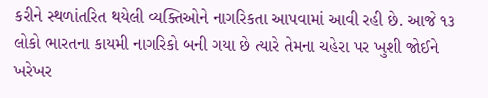કરીને સ્થળાંતરિત થયેલી વ્યક્તિઓને નાગરિકતા આપવામાં આવી રહી છે. આજે ૧૩ લોકો ભારતના કાયમી નાગરિકો બની ગયા છે ત્યારે તેમના ચહેરા પર ખુશી જોઈને ખરેખર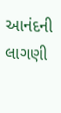આનંદની લાગણી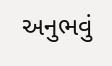અનુભવું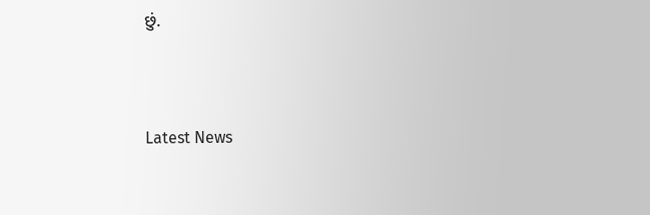છું.




Latest News